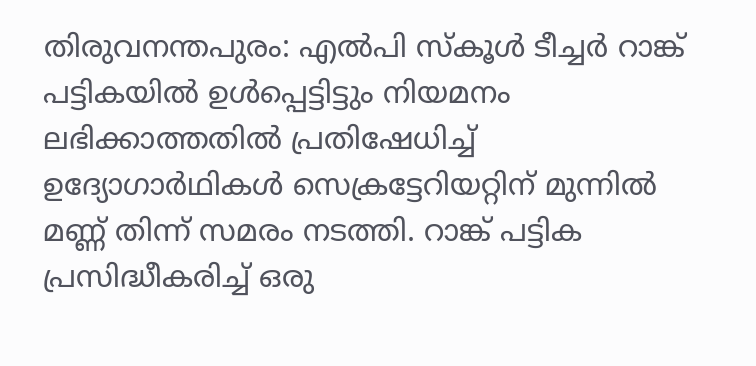തിരുവനന്തപുരം: എൽപി സ്കൂൾ ടീച്ചർ റാങ്ക് പട്ടികയിൽ ഉൾപ്പെട്ടിട്ടും നിയമനം ലഭിക്കാത്തതിൽ പ്രതിഷേധിച്ച് ഉദ്യോഗാർഥികൾ സെക്രട്ടേറിയറ്റിന് മുന്നിൽ മണ്ണ് തിന്ന് സമരം നടത്തി. റാങ്ക് പട്ടിക പ്രസിദ്ധീകരിച്ച് ഒരു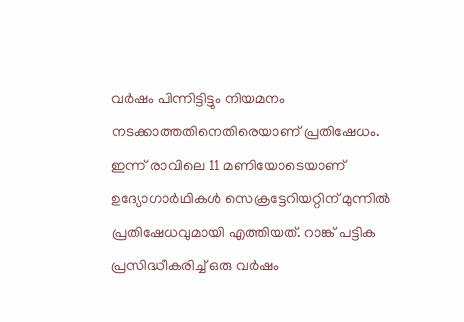വർഷം പിന്നിട്ടിട്ടും നിയമനം നടക്കാത്തതിനെതിരെയാണ് പ്രതിഷേധം.
ഇന്ന് രാവിലെ 11 മണിയോടെയാണ് ഉദ്യോഗാർഥികൾ സെക്രട്ടേറിയറ്റിന് മുന്നിൽ പ്രതിഷേധവുമായി എത്തിയത്. റാങ്ക് പട്ടിക പ്രസിദ്ധീകരിച്ച് ഒരു വർഷം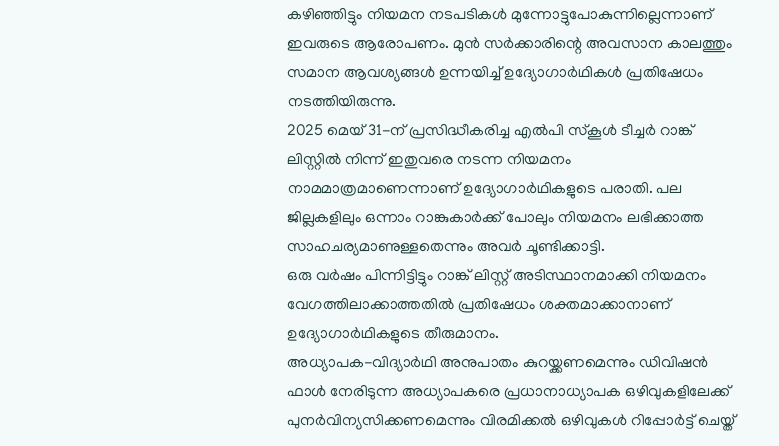കഴിഞ്ഞിട്ടും നിയമന നടപടികൾ മുന്നോട്ടുപോകുന്നില്ലെന്നാണ് ഇവരുടെ ആരോപണം. മുൻ സർക്കാരിന്റെ അവസാന കാലത്തും സമാന ആവശ്യങ്ങൾ ഉന്നയിച്ച് ഉദ്യോഗാർഥികൾ പ്രതിഷേധം നടത്തിയിരുന്നു.
2025 മെയ് 31-ന് പ്രസിദ്ധീകരിച്ച എൽപി സ്കൂൾ ടീച്ചർ റാങ്ക് ലിസ്റ്റിൽ നിന്ന് ഇതുവരെ നടന്ന നിയമനം നാമമാത്രമാണെന്നാണ് ഉദ്യോഗാർഥികളുടെ പരാതി. പല ജില്ലകളിലും ഒന്നാം റാങ്കുകാർക്ക് പോലും നിയമനം ലഭിക്കാത്ത സാഹചര്യമാണുള്ളതെന്നും അവർ ചൂണ്ടിക്കാട്ടി.
ഒരു വർഷം പിന്നിട്ടിട്ടും റാങ്ക് ലിസ്റ്റ് അടിസ്ഥാനമാക്കി നിയമനം വേഗത്തിലാക്കാത്തതിൽ പ്രതിഷേധം ശക്തമാക്കാനാണ് ഉദ്യോഗാർഥികളുടെ തീരുമാനം.
അധ്യാപക-വിദ്യാർഥി അനുപാതം കുറയ്ക്കണമെന്നും ഡിവിഷൻ ഫാൾ നേരിടുന്ന അധ്യാപകരെ പ്രധാനാധ്യാപക ഒഴിവുകളിലേക്ക് പുനർവിന്യസിക്കണമെന്നും വിരമിക്കൽ ഒഴിവുകൾ റിപ്പോർട്ട് ചെയ്ത്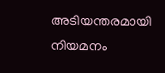അടിയന്തരമായി നിയമനം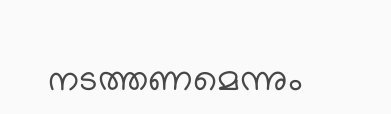നടത്തണമെന്നും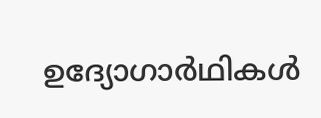ഉദ്യോഗാർഥികൾ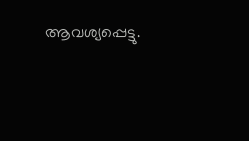ആവശ്യപ്പെട്ടു.